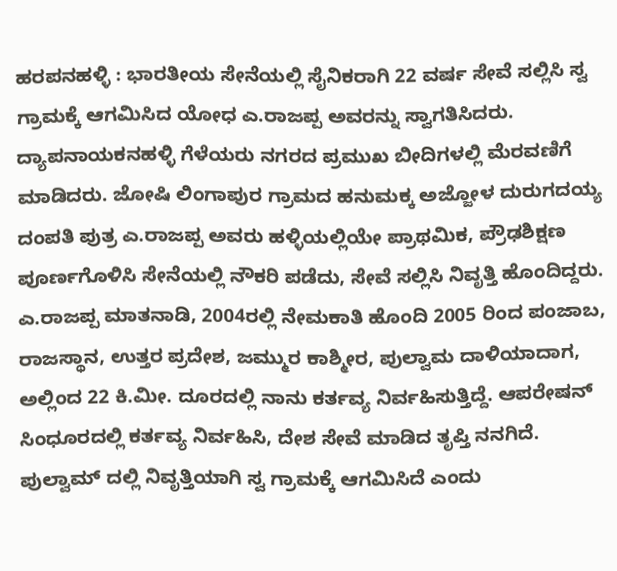ಹರಪನಹಳ್ಳಿ : ಭಾರತೀಯ ಸೇನೆಯಲ್ಲಿ ಸೈನಿಕರಾಗಿ 22 ವರ್ಷ ಸೇವೆ ಸಲ್ಲಿಸಿ ಸ್ವ ಗ್ರಾಮಕ್ಕೆ ಆಗಮಿಸಿದ ಯೋಧ ಎ.ರಾಜಪ್ಪ ಅವರನ್ನು ಸ್ವಾಗತಿಸಿದರು.
ದ್ಯಾಪನಾಯಕನಹಳ್ಳಿ ಗೆಳೆಯರು ನಗರದ ಪ್ರಮುಖ ಬೀದಿಗಳಲ್ಲಿ ಮೆರವಣಿಗೆ ಮಾಡಿದರು. ಜೋಷಿ ಲಿಂಗಾಪುರ ಗ್ರಾಮದ ಹನುಮಕ್ಕ ಅಜ್ಜೋಳ ದುರುಗದಯ್ಯ ದಂಪತಿ ಪುತ್ರ ಎ.ರಾಜಪ್ಪ ಅವರು ಹಳ್ಳಿಯಲ್ಲಿಯೇ ಪ್ರಾಥಮಿಕ, ಪ್ರೌಢಶಿಕ್ಷಣ ಪೂರ್ಣಗೊಳಿಸಿ ಸೇನೆಯಲ್ಲಿ ನೌಕರಿ ಪಡೆದು, ಸೇವೆ ಸಲ್ಲಿಸಿ ನಿವೃತ್ತಿ ಹೊಂದಿದ್ದರು.
ಎ.ರಾಜಪ್ಪ ಮಾತನಾಡಿ, 2004ರಲ್ಲಿ ನೇಮಕಾತಿ ಹೊಂದಿ 2005 ರಿಂದ ಪಂಜಾಬ, ರಾಜಸ್ಥಾನ, ಉತ್ತರ ಪ್ರದೇಶ, ಜಮ್ಮುರ ಕಾಶ್ಮೀರ, ಪುಲ್ವಾಮ ದಾಳಿಯಾದಾಗ, ಅಲ್ಲಿಂದ 22 ಕಿ.ಮೀ. ದೂರದಲ್ಲಿ ನಾನು ಕರ್ತವ್ಯ ನಿರ್ವಹಿಸುತ್ತಿದ್ದೆ. ಆಪರೇಷನ್ ಸಿಂಧೂರದಲ್ಲಿ ಕರ್ತವ್ಯ ನಿರ್ವಹಿಸಿ, ದೇಶ ಸೇವೆ ಮಾಡಿದ ತೃಪ್ತಿ ನನಗಿದೆ. ಪುಲ್ವಾಮ್ ದಲ್ಲಿ ನಿವೃತ್ತಿಯಾಗಿ ಸ್ವ ಗ್ರಾಮಕ್ಕೆ ಆಗಮಿಸಿದೆ ಎಂದು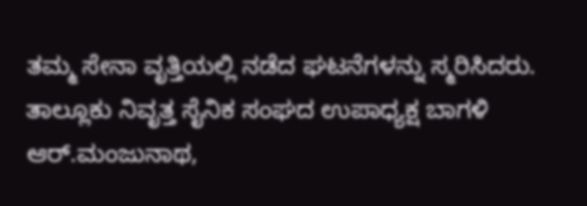ತಮ್ಮ ಸೇನಾ ವೃತ್ತಿಯಲ್ಲಿ ನಡೆದ ಘಟನೆಗಳನ್ನು ಸ್ಮರಿಸಿದರು. ತಾಲ್ಲೂಕು ನಿವೃತ್ತ ಸೈನಿಕ ಸಂಘದ ಉಪಾಧ್ಯಕ್ಷ ಬಾಗಳಿ ಆರ್.ಮಂಜುನಾಥ,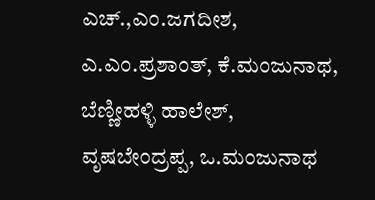ಎಚ್.,ಎಂ.ಜಗದೀಶ, ಎ.ಎಂ.ಪ್ರಶಾಂತ್, ಕೆ.ಮಂಜುನಾಥ, ಬೆಣ್ಣೀಹಳ್ಳಿ ಹಾಲೇಶ್, ವೃಷಬೇಂದ್ರಪ್ಪ, ಒ.ಮಂಜುನಾಥ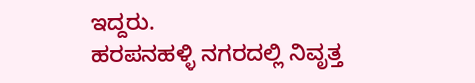ಇದ್ದರು.
ಹರಪನಹಳ್ಳಿ ನಗರದಲ್ಲಿ ನಿವೃತ್ತ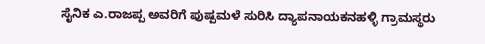ಸೈನಿಕ ಎ.ರಾಜಪ್ಪ ಅವರಿಗೆ ಪುಷ್ಪಮಳೆ ಸುರಿಸಿ ದ್ಯಾಪನಾಯಕನಹಳ್ಳಿ ಗ್ರಾಮಸ್ಥರು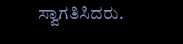ಸ್ವಾಗತಿಸಿದರು.